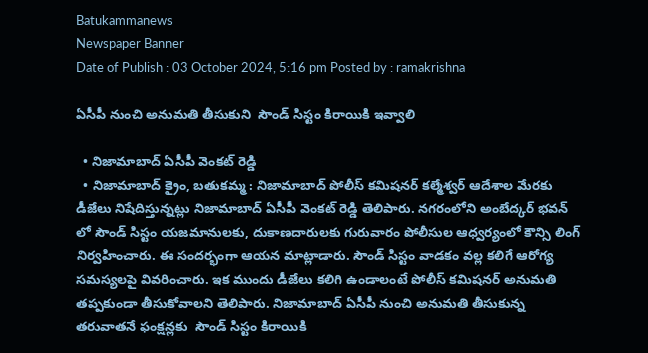Batukammanews
Newspaper Banner
Date of Publish : 03 October 2024, 5:16 pm Posted by : ramakrishna

ఏసీపీ నుంచి అనుమతి తీసుకుని  సౌండ్ సిస్టం కిరాయికి ఇవ్వాలి

  • నిజామాబాద్ ఏసీపీ వెంకట్ రెడ్డి
  • నిజామాబాద్ క్రైం, బతుకమ్మ : నిజామాబాద్ పోలీస్ కమిషనర్ కల్మేశ్వర్ ఆదేశాల మేరకు డీజేలు నిషేదిస్తున్నట్లు నిజామాబాద్ ఏసీపీ వెంకట్ రెడ్డి తెలిపారు. నగరంలోని అంబేద్కర్ భవన్ లో సౌండ్ సిస్టం యజమానులకు, దుకాణదారులకు గురువారం పోలీసుల ఆధ్వర్యంలో కౌన్సి లింగ్ నిర్వహించారు. ఈ సందర్భంగా ఆయన మాట్లాడారు. సౌండ్ సిస్టం వాడకం వల్ల కలిగే ఆరోగ్య సమస్యలపై వివరించారు. ఇక ముందు డీజేలు కలిగి ఉండాలంటే పోలీస్ కమిషనర్ అనుమతి తప్పకుండా తీసుకోవాలని తెలిపారు. నిజామాబాద్ ఏసీపీ నుంచి అనుమతి తీసుకున్న తరువాతనే ఫంక్షన్లకు  సౌండ్ సిస్టం కిరాయికి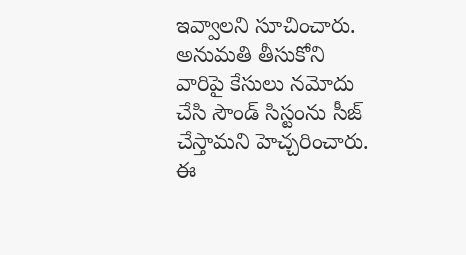ఇవ్వాలని సూచించారు. అనుమతి తీసుకోని వారిపై కేసులు నమోదు చేసి సౌండ్ సిస్టంను సీజ్ చేస్తామని హెచ్చరించారు. ఈ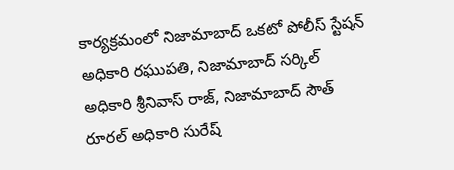కార్యక్రమంలో నిజామాబాద్ ఒకటో పోలీస్ స్టేషన్ అధికారి రఘుపతి, నిజామాబాద్ సర్కిల్ అధికారి శ్రీనివాస్ రాజ్, నిజామాబాద్ సౌత్ రూరల్ అధికారి సురేష్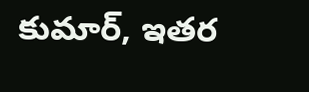కుమార్, ఇతర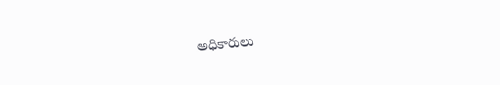అధికారులు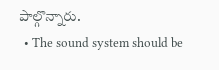పాల్గొన్నారు.
  • The sound system should be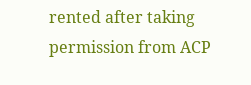rented after taking permission from ACP